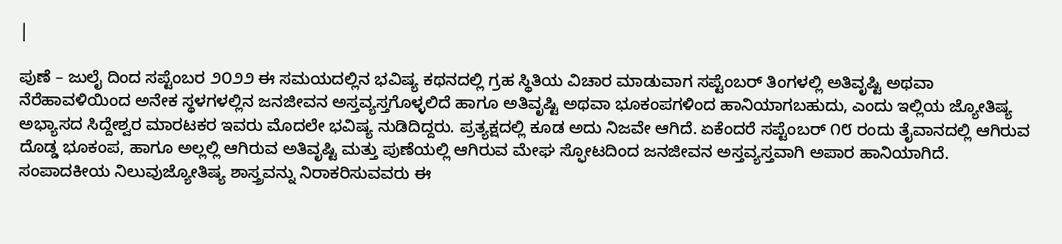|

ಪುಣೆ – ಜುಲೈ ದಿಂದ ಸಪ್ಟೆಂಬರ ೨೦೨೨ ಈ ಸಮಯದಲ್ಲಿನ ಭವಿಷ್ಯ ಕಥನದಲ್ಲಿ ಗ್ರಹ ಸ್ಥಿತಿಯ ವಿಚಾರ ಮಾಡುವಾಗ ಸಪ್ಟೆಂಬರ್ ತಿಂಗಳಲ್ಲಿ ಅತಿವೃಷ್ಟಿ ಅಥವಾ ನೆರೆಹಾವಳಿಯಿಂದ ಅನೇಕ ಸ್ಥಳಗಳಲ್ಲಿನ ಜನಜೀವನ ಅಸ್ತವ್ಯಸ್ತಗೊಳ್ಳಲಿದೆ ಹಾಗೂ ಅತಿವೃಷ್ಟಿ ಅಥವಾ ಭೂಕಂಪಗಳಿಂದ ಹಾನಿಯಾಗಬಹುದು, ಎಂದು ಇಲ್ಲಿಯ ಜ್ಯೋತಿಷ್ಯ ಅಭ್ಯಾಸದ ಸಿದ್ದೇಶ್ವರ ಮಾರಟಕರ ಇವರು ಮೊದಲೇ ಭವಿಷ್ಯ ನುಡಿದಿದ್ದರು. ಪ್ರತ್ಯಕ್ಷದಲ್ಲಿ ಕೂಡ ಅದು ನಿಜವೇ ಆಗಿದೆ. ಏಕೆಂದರೆ ಸಪ್ಟೆಂಬರ್ ೧೮ ರಂದು ತೈವಾನದಲ್ಲಿ ಆಗಿರುವ ದೊಡ್ಡ ಭೂಕಂಪ, ಹಾಗೂ ಅಲ್ಲಲ್ಲಿ ಆಗಿರುವ ಅತಿವೃಷ್ಟಿ ಮತ್ತು ಪುಣೆಯಲ್ಲಿ ಆಗಿರುವ ಮೇಘ ಸ್ಫೋಟದಿಂದ ಜನಜೀವನ ಅಸ್ತವ್ಯಸ್ತವಾಗಿ ಅಪಾರ ಹಾನಿಯಾಗಿದೆ.
ಸಂಪಾದಕೀಯ ನಿಲುವುಜ್ಯೋತಿಷ್ಯ ಶಾಸ್ತ್ರವನ್ನು ನಿರಾಕರಿಸುವವರು ಈ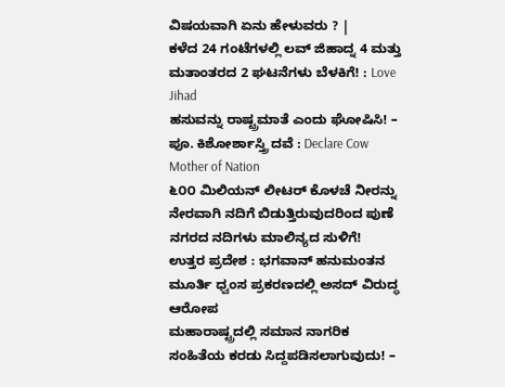ವಿಷಯವಾಗಿ ಏನು ಹೇಳುವರು ? |
ಕಳೆದ 24 ಗಂಟೆಗಳಲ್ಲಿ ಲವ್ ಜಿಹಾದ್ನ 4 ಮತ್ತು ಮತಾಂತರದ 2 ಘಟನೆಗಳು ಬೆಳಕಿಗೆ! : Love Jihad
ಹಸುವನ್ನು ರಾಷ್ಟ್ರಮಾತೆ ಎಂದು ಘೋಷಿಸಿ! – ಪೂ. ಕಿಶೋರ್ಶಾಸ್ತ್ರಿ ದವೆ : Declare Cow Mother of Nation
೬೦೦ ಮಿಲಿಯನ್ ಲೀಟರ್ ಕೊಳಚೆ ನೀರನ್ನು ನೇರವಾಗಿ ನದಿಗೆ ಬಿಡುತ್ತಿರುವುದರಿಂದ ಪುಣೆ ನಗರದ ನದಿಗಳು ಮಾಲಿನ್ಯದ ಸುಳಿಗೆ!
ಉತ್ತರ ಪ್ರದೇಶ : ಭಗವಾನ್ ಹನುಮಂತನ ಮೂರ್ತಿ ಧ್ವಂಸ ಪ್ರಕರಣದಲ್ಲಿ ಅಸದ್ ವಿರುದ್ಧ ಆರೋಪ
ಮಹಾರಾಷ್ಟ್ರದಲ್ಲಿ ಸಮಾನ ನಾಗರಿಕ ಸಂಹಿತೆಯ ಕರಡು ಸಿದ್ದಪಡಿಸಲಾಗುವುದು! –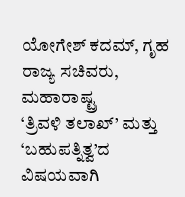ಯೋಗೇಶ್ ಕದಮ್, ಗೃಹ ರಾಜ್ಯ ಸಚಿವರು, ಮಹಾರಾಷ್ಟ್ರ
‘ತ್ರಿವಳಿ ತಲಾಖ್’ ಮತ್ತು ‘ಬಹುಪತ್ನಿತ್ವ’ದ ವಿಷಯವಾಗಿ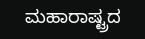ಮಹಾರಾಷ್ಟ್ರದ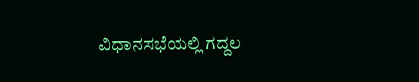ವಿಧಾನಸಭೆಯಲ್ಲಿ ಗದ್ದಲ